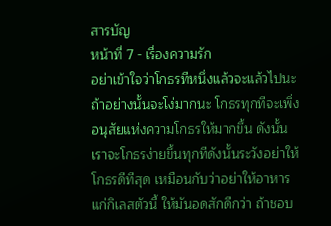สารบัญ
หน้าที่ 7 - เรื่องความรัก
อย่าเข้าใจว่าโกธรทีหนึ่งแล้วจะแล้วไปนะ ถ้าอย่างนั้นจะโง่มากนะ โกธรทุกทีจะเพิ่งอนุสัยแห่งความโกธรให้มากขึ้น ดังนั้นเราจะโกธรง่ายขึ้นทุกทีดังนั้นระวังอย่าให้โกธรดีทีสุด เหมือนกับว่าอย่าให้อาหารแก่กิเลสตัวนี้ ให้มันอดสักดีกว่า ถ้าชอบ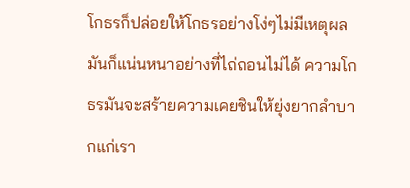โกธรก็ปล่อยให้โกธรอย่างโง่ๆไม่มีเหตุผล มันก็แน่นหนาอย่างที่ไถ่ถอนไม่ได้ ความโกธรมันจะสร้ายความเคยชินให้ยุ่งยากลำบากแก่เรา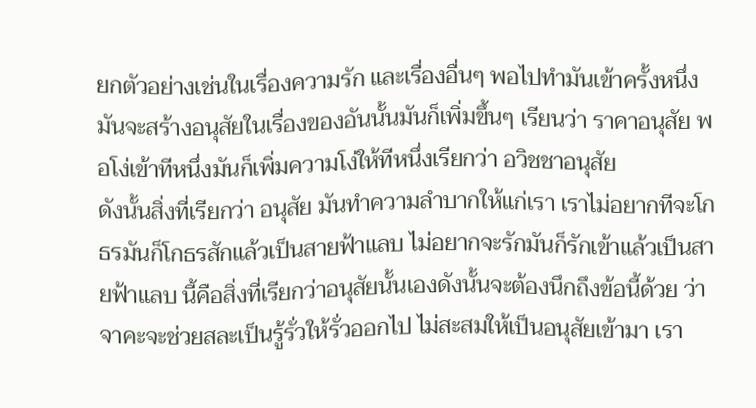ยกตัวอย่างเช่นในเรื่องความรัก และเรื่องอื่นๆ พอไปทำมันเข้าครั้งหนึ่ง มันจะสร้างอนุสัยในเรื่องของอันนั้นมันก็เพิ่มขึ้นๆ เรียนว่า ราคาอนุสัย พอโง่เข้าทีหนึ่งมันก็เพิ่มความโง่ให้ทีหนึ่งเรียกว่า อวิชชาอนุสัย
ดังนั้นสิ่งที่เรียกว่า อนุสัย มันทำความลำบากให้แก่เรา เราไม่อยากทีจะโกธรมันก็โกธรสักแล้วเป็นสายฟ้าแลบ ไม่อยากจะรักมันก็รักเข้าแล้วเป็นสายฟ้าแลบ นี้คือสิ่งที่เรียกว่าอนุสัยนั้นเองดังนั้นจะต้องนึกถึงข้อนี้ด้วย ว่าจาคะจะช่วยสละเป็นรู้รั่วให้รั่วออกไป ไม่สะสมให้เป็นอนุสัยเข้ามา เรา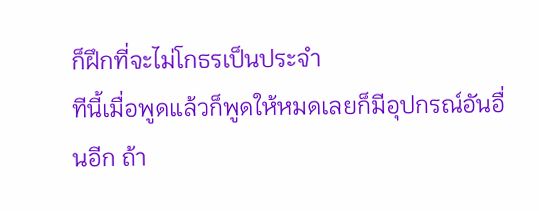ก็ฝึกที่จะไม่โกธรเป็นประจำ
ทีนี้เมื่อพูดแล้วก็พูดให้หมดเลยก็มีอุปกรณ์อันอื่นอีก ถ้า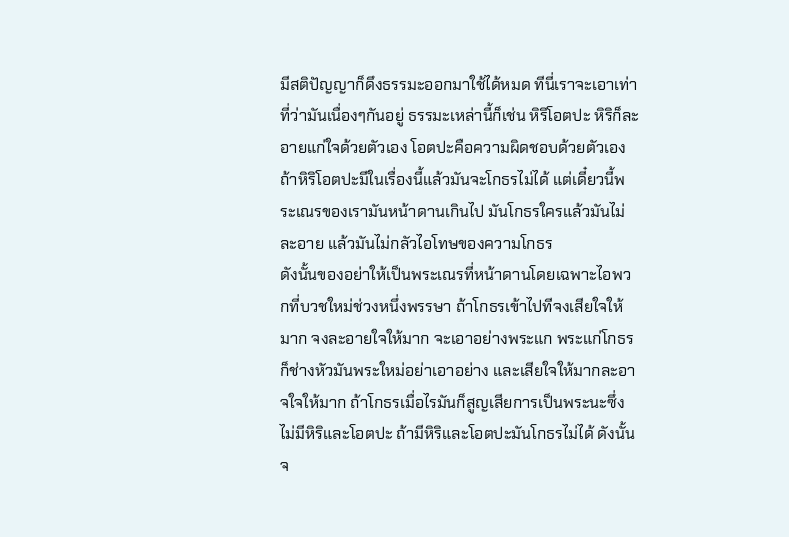มีสติปัญญาก็ดึงธรรมะออกมาใช้ได้หมด ทีนี่เราจะเอาเท่าที่ว่ามันเนื่องๆกันอยู่ ธรรมะเหล่านี้ก็เช่น หิริโอตปะ หิริก็ละอายแก่ใจด้วยตัวเอง โอตปะคือความผิดชอบด้วยตัวเอง ถ้าหิริโอตปะมีในเรื่องนี้แล้วมันจะโกธรไม่ได้ แต่เดี๋ยวนี้พระเณรของเรามันหน้าดานเกินไป มันโกธรใครแล้วมันไม่ละอาย แล้วมันไม่กลัวไอโทษของความโกธร
ดังนั้นของอย่าให้เป็นพระเณรที่หน้าดานโดยเฉพาะไอพวกที่บวชใหม่ช่วงหนึ่งพรรษา ถ้าโกธรเข้าไปทีจงเสียใจให้มาก จงละอายใจให้มาก จะเอาอย่างพระแก พระแก่โกธรก็ช่างหัวมันพระใหม่อย่าเอาอย่าง และเสียใจให้มากละอาจใจให้มาก ถ้าโกธรเมื่อไรมันก็สูญเสียการเป็นพระนะซึ่งไม่มีหิริและโอตปะ ถ้ามีหิริและโอตปะมันโกธรไม่ได้ ดังนั้นจ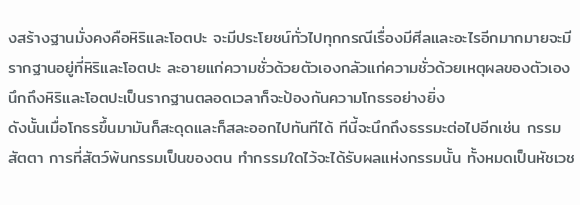งสร้างฐานมั่งคงคือหิริและโอตปะ จะมีประโยชน์ทั่วไปทุกกรณีเรื่องมีศีลและอะไรอีกมากมายจะมีรากฐานอยู่ที่หิริและโอตปะ ละอายแก่ความชั่วด้วยตัวเองกลัวแก่ความชั่วด้วยเหตุผลของตัวเอง นึกถึงหิริและโอตปะเป็นรากฐานตลอดเวลาก็จะป้องกันความโกธรอย่างยิ่ง
ดังนั้นเมื่อโกธรขึ้นมามันก็สะดุดและก็สละออกไปทันทีได้ ทีนี้จะนึกถึงธรรมะต่อไปอีกเช่น กรรมสัตตา การที่สัตว์พ้นกรรมเป็นของตน ทำกรรมใดไว้จะได้รับผลแห่งกรรมนั้น ทั้งหมดเป็นหัชเวช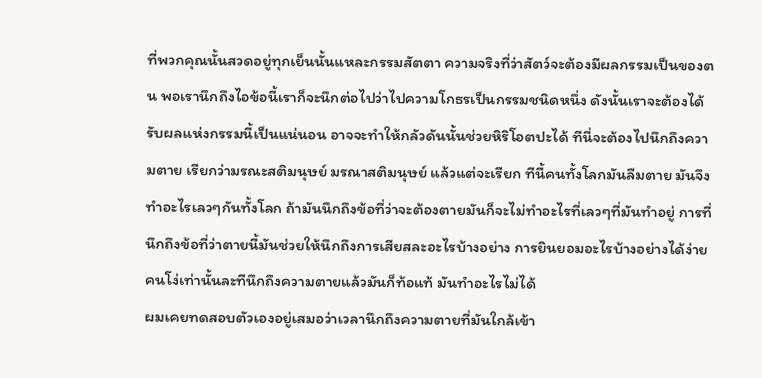ที่พวกคุณนั้นสวดอยู่ทุกเย็นนั้นแหละกรรมสัตตา ความจริงที่ว่าสัตว์จะต้องมีผลกรรมเป็นของตน พอเรานึกถึงไอข้อนี้เราก็จะนึกต่อไปว่าไปความโกธรเป็นกรรมชนิดหนึ่ง ดังนั้นเราจะต้องได้รับผลแห่งกรรมนี้เป็นแน่นอน อาจจะทำให้กลัวดันนั้นช่วยหิริโอตปะได้ ทีนี่จะต้องไปนึกถึงความตาย เรียกว่ามรณะสติมนุษย์ มรณาสติมนุษย์ แล้วแต่จะเรียก ทีนี้คนทั้งโลกมันลืมตาย มันจึงทำอะไรเลวๆกันทั้งโลก ถ้ามันนึกถึงข้อที่ว่าจะต้องตายมันก็จะไม่ทำอะไรที่เลวๆที่มันทำอยู่ การที่นึกถึงข้อที่ว่าตายนี้มันช่วยให้นึกถึงการเสียสละอะไรบ้างอย่าง การยินยอมอะไรบ้างอย่างได้ง่าย คนโง่เท่านั้นละทีนึกถึงความตายแล้วมันก็ท้อแท้ มันทำอะไรไม่ได้
ผมเคยทดสอบตัวเองอยู่เสมอว่าเวลานึกถึงความตายที่มันใกล้เข้า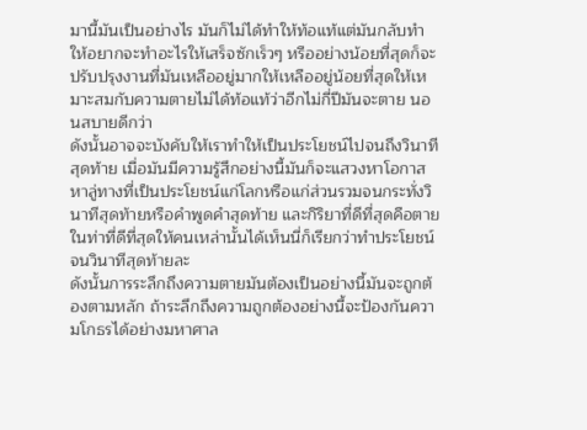มานี้มันเป็นอย่างไร มันก็ไม่ได้ทำให้ท้อแท้แต่มันกลับทำให้อยากจะทำอะไรให้เสร็จซักเร็วๆ หรืออย่างน้อยที่สุดก็จะปรับปรุงงานที่มันเหลืออยู่มากให้เหลืออยู่น้อยที่สุดให้เหมาะสมกับความตายไม่ได้ท้อแท้ว่าอีกไม่กี่ปีมันจะตาย นอนสบายดีกว่า
ดังนั้นอาจจะบังคับให้เราทำให้เป็นประโยชน์ไปจนถึงวินาทีสุดท้าย เมื่อมันมีความรู้สึกอย่างนี้มันก็จะแสวงหาโอกาสหาลู่ทางที่เป็นประโยชน์แก่โลกหรือแก่ส่วนรวมจนกระทั่งวินาทีสุดท้ายหรือคำพูดคำสุดท้าย และกิริยาที่ดีที่สุดคือตายในท่าที่ดีที่สุดให้คนเหล่านั้นได้เห็นนี่ก็เรียกว่าทำประโยชน์จนวินาทีสุดท้ายละ
ดังนั้นการระลึกถึงความตายมันต้องเป็นอย่างนี้มันจะถูกต้องตามหลัก ถ้าระลึกถึงความถูกต้องอย่างนี้จะป้องกันความโกธรได้อย่างมหาศาล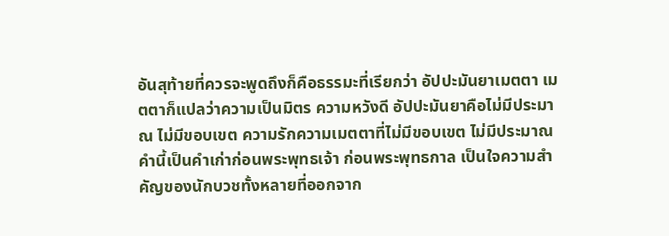อันสุท้ายที่ควรจะพูดถึงก็คือธรรมะที่เรียกว่า อัปปะมันยาเมตตา เมตตาก็แปลว่าความเป็นมิตร ความหวังดี อัปปะมันยาคือไม่มีประมาณ ไม่มีขอบเขต ความรักความเมตตาที่ไม่มีขอบเขต ไม่มีประมาณ คำนี้เป็นคำเก่าก่อนพระพุทธเจ้า ก่อนพระพุทธกาล เป็นใจความสำคัญของนักบวชทั้งหลายที่ออกจาก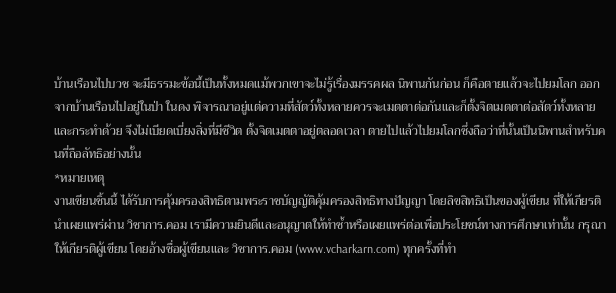บ้านเรือนไปบวช จะมีธรรมะข้อนี้เป็นทั้งหมดแม้พวกเขาจะไม่รู้เรื่องมรรคผล นิพานกันก่อน ก็คือตายแล้วจะไปยมโลก ออกจากบ้านเรือนไปอยู่ในป่า ในดง พิจารณาอยู่แต่ความที่สัตว์ทั้งหลายควรจะเมตตาต่อกันและก็ตั้งจิตเมตตาต่อสัตว์ทั้งหลายและกระทำด้วย จึงไม่เบียดเบี่ยงสิ่งที่มีชีวิต ตั้งจิตเมตตาอยู่ตลอดเวลา ตายไปแล้วไปยมโลกซึ่งถือว่าที่นั้นเป็นนิพานสำหรับคนที่ถือลัทธิอย่างนั้น
*หมายเหตุ
งานเขียนชิ้นนี้ ได้รับการคุ้มครองสิทธิตามพระราชบัญญัติคุ้มครองสิทธิทางปัญญา โดยลิขสิทธิเป็นของผู้เขียน ที่ให้เกียรตินำเผยแพร่ผ่าน วิชาการ.คอม เรามีความยินดีและอนุญาตให้ทำซ้ำหรือเผยแพร่ต่อเพื่อประโยชน์ทางการศึกษาเท่านั้น กรุณาให้เกียรติผู้เขียน โดยอ้างชื่อผู้เขียนและ วิชาการ.คอม (www.vcharkarn.com) ทุกครั้งที่ทำ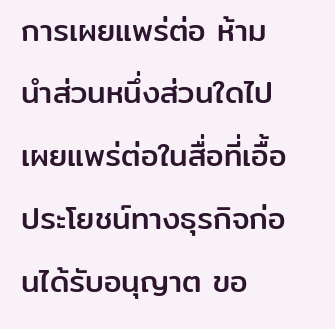การเผยแพร่ต่อ ห้ามนำส่วนหนึ่งส่วนใดไปเผยแพร่ต่อในสื่อที่เอื้อประโยชน์ทางธุรกิจก่อนได้รับอนุญาต ขอ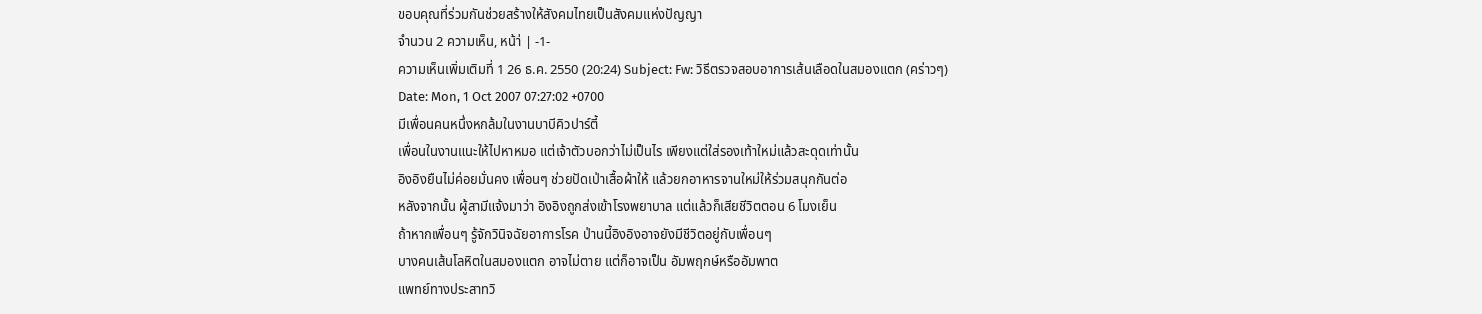ขอบคุณที่ร่วมกันช่วยสร้างให้สังคมไทยเป็นสังคมแห่งปัญญา
จำนวน 2 ความเห็น, หน้า่ | -1-
ความเห็นเพิ่มเติมที่ 1 26 ธ.ค. 2550 (20:24) Subject: Fw: วิธีตรวจสอบอาการเส้นเลือดในสมองแตก (คร่าวๆ)
Date: Mon, 1 Oct 2007 07:27:02 +0700
มีเพื่อนคนหนึ่งหกล้มในงานบาบีคิวปาร์ตี้
เพื่อนในงานแนะให้ไปหาหมอ แต่เจ้าตัวบอกว่าไม่เป็นไร เพียงแต่ใส่รองเท้าใหม่แล้วสะดุดเท่านั้น
อิงอิงยืนไม่ค่อยมั่นคง เพื่อนๆ ช่วยปัดเป่าเสื้อผ้าให้ แล้วยกอาหารจานใหม่ให้ร่วมสนุกกันต่อ
หลังจากนั้น ผู้สามีแจ้งมาว่า อิงอิงถูกส่งเข้าโรงพยาบาล แต่แล้วก็เสียชีวิตตอน 6 โมงเย็น
ถ้าหากเพื่อนๆ รู้จักวินิจฉัยอาการโรค ป่านนี้อิงอิงอาจยังมีชีวิตอยู่กับเพื่อนๆ
บางคนเส้นโลหิตในสมองแตก อาจไม่ตาย แต่ก็อาจเป็น อัมพฤกษ์หรืออัมพาต
แพทย์ทางประสาทวิ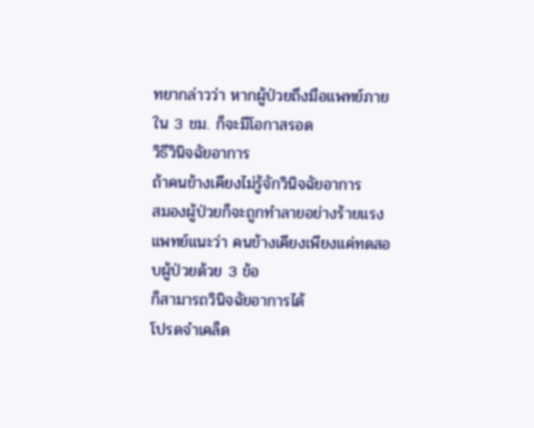ทยากล่าวว่า หากผู้ป่วยถึงมือแพทย์ภายใน 3 ชม. ก็จะมีโอกาสรอด
วิธีวินิจฉัยอาการ
ถ้าคนข้างเคียงไม่รู้จักวินิจฉัยอาการ
สมองผู้ป่วยก็จะถูกทำลายอย่างร้ายแรง
แพทย์แนะว่า คนข้างเคียงเพียงแค่ทดสอบผู้ป่วยด้วย 3 ข้อ
ก็สามารถวินิจฉัยอาการได้
โปรดจำเคล็ด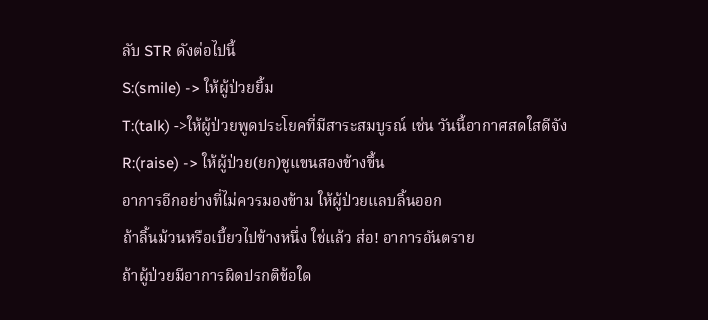ลับ STR ดังต่อไปนี้
S:(smile) -> ให้ผู้ป่วยยิ้ม
T:(talk) ->ให้ผู้ป่วยพูดประโยคที่มีสาระสมบูรณ์ เช่น วันนี้อากาศสดใสดีจัง
R:(raise) -> ให้ผู้ป่วย(ยก)ชูแขนสองข้างขึ้น
อาการอีกอย่างที่ไม่ควรมองข้าม ให้ผู้ป่วยแลบลิ้นออก
ถ้าลิ้นม้วนหรือเบี้ยวไปข้างหนึ่ง ใช่แล้ว ส่อ! อาการอันตราย
ถ้าผู้ป่วยมีอาการผิดปรกติข้อใด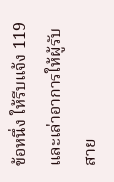ข้อหนึ่ง ให้รีบแจ้ง 119
และเล่าอาการให้ผู้รับสาย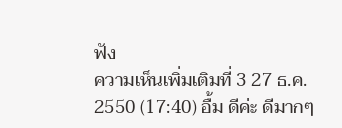ฟัง
ความเห็นเพิ่มเติมที่ 3 27 ธ.ค. 2550 (17:40) อื้ม ดีค่ะ ดีมากๆ